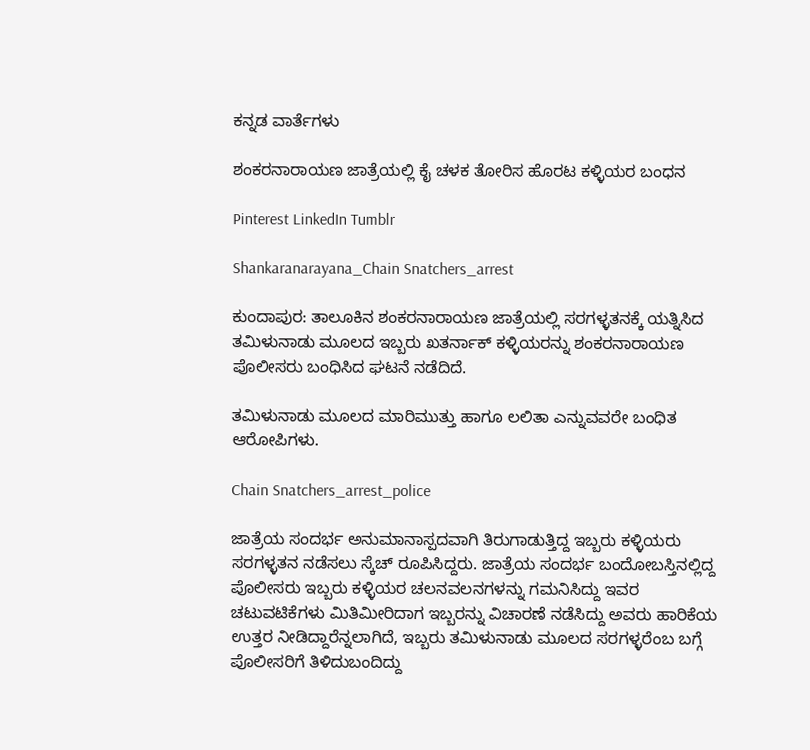ಕನ್ನಡ ವಾರ್ತೆಗಳು

ಶಂಕರನಾರಾಯಣ ಜಾತ್ರೆಯಲ್ಲಿ ಕೈ ಚಳಕ ತೋರಿಸ ಹೊರಟ ಕಳ್ಳಿಯರ ಬಂಧನ

Pinterest LinkedIn Tumblr

Shankaranarayana_Chain Snatchers_arrest

ಕುಂದಾಪುರ: ತಾಲೂಕಿನ ಶಂಕರನಾರಾಯಣ ಜಾತ್ರೆಯಲ್ಲಿ ಸರಗಳ್ಳತನಕ್ಕೆ ಯತ್ನಿಸಿದ ತಮಿಳುನಾಡು ಮೂಲದ ಇಬ್ಬರು ಖತರ್ನಾಕ್ ಕಳ್ಳಿಯರನ್ನು ಶಂಕರನಾರಾಯಣ ಪೊಲೀಸರು ಬಂಧಿಸಿದ ಘಟನೆ ನಡೆದಿದೆ.

ತಮಿಳುನಾಡು ಮೂಲದ ಮಾರಿಮುತ್ತು ಹಾಗೂ ಲಲಿತಾ ಎನ್ನುವವರೇ ಬಂಧಿತ ಆರೋಪಿಗಳು.

Chain Snatchers_arrest_police

ಜಾತ್ರೆಯ ಸಂದರ್ಭ ಅನುಮಾನಾಸ್ಪದವಾಗಿ ತಿರುಗಾಡುತ್ತಿದ್ದ ಇಬ್ಬರು ಕಳ್ಳಿಯರು ಸರಗಳ್ಳತನ ನಡೆಸಲು ಸ್ಕೆಚ್ ರೂಪಿಸಿದ್ದರು. ಜಾತ್ರೆಯ ಸಂದರ್ಭ ಬಂದೋಬಸ್ತಿನಲ್ಲಿದ್ದ ಪೊಲೀಸರು ಇಬ್ಬರು ಕಳ್ಳಿಯರ ಚಲನವಲನಗಳನ್ನು ಗಮನಿಸಿದ್ದು ಇವರ ಚಟುವಟಿಕೆಗಳು ಮಿತಿಮೀರಿದಾಗ ಇಬ್ಬರನ್ನು ವಿಚಾರಣೆ ನಡೆಸಿದ್ದು ಅವರು ಹಾರಿಕೆಯ ಉತ್ತರ ನೀಡಿದ್ದಾರೆನ್ನಲಾಗಿದೆ, ಇಬ್ಬರು ತಮಿಳುನಾಡು ಮೂಲದ ಸರಗಳ್ಳರೆಂಬ ಬಗ್ಗೆ ಪೊಲೀಸರಿಗೆ ತಿಳಿದುಬಂದಿದ್ದು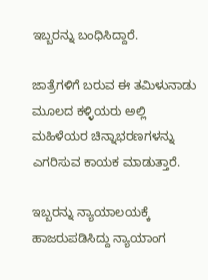ಇಬ್ಬರನ್ನು ಬಂಧಿಸಿದ್ದಾರೆ.

ಜಾತ್ರೆಗಳಿಗೆ ಬರುವ ಈ ತಮಿಳುನಾಡು ಮೂಲದ ಕಳ್ಳಿಯರು ಅಲ್ಲಿ ಮಹಿಳೆಯರ ಚಿನ್ನಾಭರಣಗಳನ್ನು ಎಗರಿಸುವ ಕಾಯಕ ಮಾಡುತ್ತಾರೆ.

ಇಬ್ಬರನ್ನು ನ್ಯಾಯಾಲಯಕ್ಕೆ ಹಾಜರುಪಡಿಸಿದ್ದು ನ್ಯಾಯಾಂಗ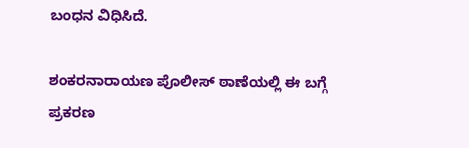ಬಂಧನ ವಿಧಿಸಿದೆ.

ಶಂಕರನಾರಾಯಣ ಪೊಲೀಸ್ ಠಾಣೆಯಲ್ಲಿ ಈ ಬಗ್ಗೆ ಪ್ರಕರಣ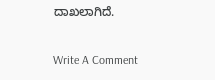ದಾಖಲಾಗಿದೆ.

Write A Comment